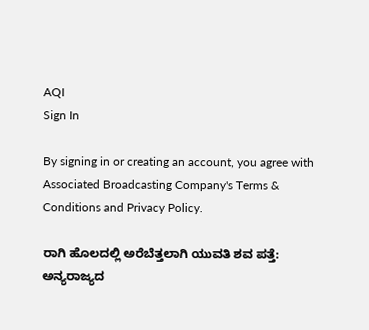AQI
Sign In

By signing in or creating an account, you agree with Associated Broadcasting Company's Terms & Conditions and Privacy Policy.

ರಾಗಿ ಹೊಲದಲ್ಲಿ ಅರೆಬೆತ್ತಲಾಗಿ ಯುವತಿ ಶವ ಪತ್ತೆ: ಅನ್ಯರಾಜ್ಯದ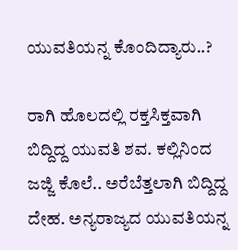ಯುವತಿಯನ್ನ ಕೊಂದಿದ್ಯಾರು..?

ರಾಗಿ ಹೊಲದಲ್ಲಿ ರಕ್ತಸಿಕ್ತವಾಗಿ ಬಿದ್ದಿದ್ದ ಯುವತಿ ಶವ. ಕಲ್ಲಿನಿಂದ ಜಜ್ಜಿ ಕೊಲೆ.. ಅರೆಬೆತ್ತಲಾಗಿ ಬಿದ್ದಿದ್ದ ದೇಹ. ಅನ್ಯರಾಜ್ಯದ ಯುವತಿಯನ್ನ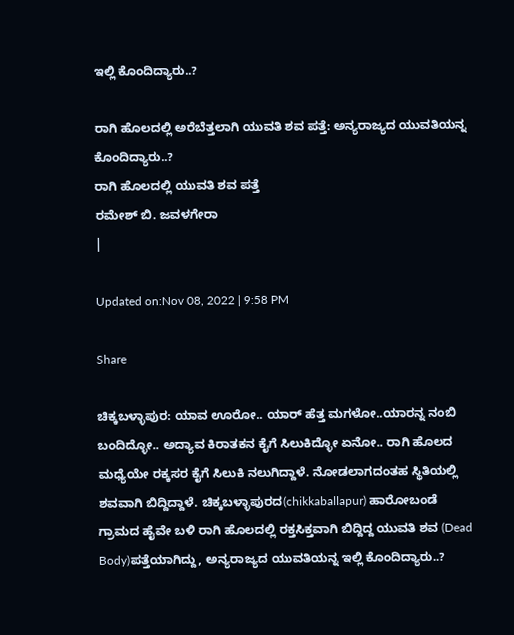ಇಲ್ಲಿ ಕೊಂದಿದ್ಯಾರು..?

ರಾಗಿ ಹೊಲದಲ್ಲಿ ಅರೆಬೆತ್ತಲಾಗಿ ಯುವತಿ ಶವ ಪತ್ತೆ: ಅನ್ಯರಾಜ್ಯದ ಯುವತಿಯನ್ನ ಕೊಂದಿದ್ಯಾರು..?
ರಾಗಿ ಹೊಲದಲ್ಲಿ ಯುವತಿ ಶವ ಪತ್ತೆ
ರಮೇಶ್ ಬಿ. ಜವಳಗೇರಾ
|

Updated on:Nov 08, 2022 | 9:58 PM

Share

ಚಿಕ್ಕಬಳ್ಳಾಪುರ: ಯಾವ ಊರೋ.. ಯಾರ್ ಹೆತ್ತ ಮಗಳೋ..ಯಾರನ್ನ ನಂಬಿ ಬಂದಿದ್ಳೋ.. ಅದ್ಯಾವ ಕಿರಾತಕನ ಕೈಗೆ ಸಿಲುಕಿದ್ಳೋ ಏನೋ.. ರಾಗಿ ಹೊಲದ ಮಧ್ಯೆಯೇ ರಕ್ಕಸರ ಕೈಗೆ ಸಿಲುಕಿ ನಲುಗಿದ್ದಾಳೆ. ನೋಡಲಾಗದಂತಹ ಸ್ಥಿತಿಯಲ್ಲಿ ಶವವಾಗಿ ಬಿದ್ದಿದ್ದಾಳೆ. ಚಿಕ್ಕಬಳ್ಳಾಪುರದ(chikkaballapur) ಹಾರೋಬಂಡೆ ಗ್ರಾಮದ ಹೈವೇ ಬಳಿ ರಾಗಿ ಹೊಲದಲ್ಲಿ ರಕ್ತಸಿಕ್ತವಾಗಿ ಬಿದ್ದಿದ್ದ ಯುವತಿ ಶವ (Dead Body)ಪತ್ತೆಯಾಗಿದ್ದು, ಅನ್ಯರಾಜ್ಯದ ಯುವತಿಯನ್ನ ಇಲ್ಲಿ ಕೊಂದಿದ್ಯಾರು..?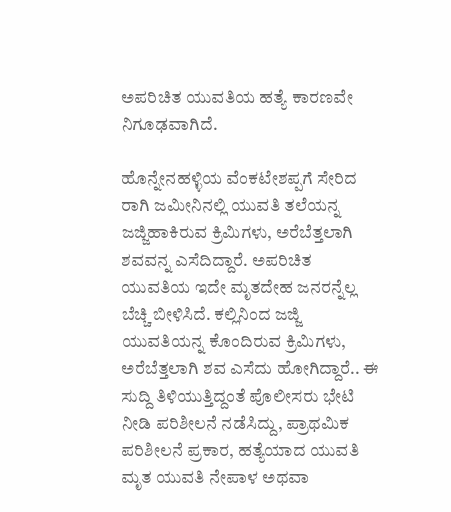ಅಪರಿಚಿತ ಯುವತಿಯ ಹತ್ಯೆ ಕಾರಣವೇ ನಿಗೂಢವಾಗಿದೆ.

ಹೊನ್ನೇನಹಳ್ಳಿಯ ವೆಂಕಟೇಶಪ್ಪಗೆ ಸೇರಿದ ರಾಗಿ ಜಮೀನಿನಲ್ಲಿ ಯುವತಿ ತಲೆಯನ್ನ ಜಜ್ಜಿಹಾಕಿರುವ ಕ್ರಿಮಿಗಳು, ಅರೆಬೆತ್ತಲಾಗಿ ಶವವನ್ನ ಎಸೆದಿದ್ದಾರೆ. ಅಪರಿಚಿತ ಯುವತಿಯ ಇದೇ ಮೃತದೇಹ ಜನರನ್ನೆಲ್ಲ ಬೆಚ್ಚಿ ಬೀಳಿಸಿದೆ. ಕಲ್ಲಿನಿಂದ ಜಜ್ಜಿ ಯುವತಿಯನ್ನ ಕೊಂದಿರುವ ಕ್ರಿಮಿಗಳು, ಅರೆಬೆತ್ತಲಾಗಿ ಶವ ಎಸೆದು ಹೋಗಿದ್ದಾರೆ.. ಈ ಸುದ್ದಿ ತಿಳಿಯುತ್ತಿದ್ದಂತೆ ಪೊಲೀಸರು ಭೇಟಿ ನೀಡಿ ಪರಿಶೀಲನೆ ನಡೆಸಿದ್ದು, ಪ್ರಾಥಮಿಕ ಪರಿಶೀಲನೆ ಪ್ರಕಾರ, ಹತ್ಯೆಯಾದ ಯುವತಿ ಮೃತ ಯುವತಿ ನೇಪಾಳ ಅಥವಾ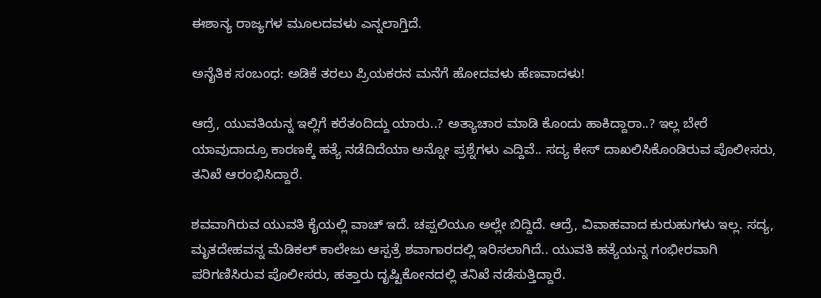ಈಶಾನ್ಯ ರಾಜ್ಯಗಳ ಮೂಲದವಳು ಎನ್ನಲಾಗ್ತಿದೆ.

ಅನೈತಿಕ ಸಂಬಂಧ: ಅಡಿಕೆ ತರಲು ಪ್ರಿಯಕರನ ಮನೆಗೆ ಹೋದವಳು ಹೆಣವಾದಳು!

ಆದ್ರೆ, ಯುವತಿಯನ್ನ ಇಲ್ಲಿಗೆ ಕರೆತಂದಿದ್ದು ಯಾರು..? ಅತ್ಯಾಚಾರ ಮಾಡಿ ಕೊಂದು ಹಾಕಿದ್ದಾರಾ..? ಇಲ್ಲ ಬೇರೆ ಯಾವುದಾದ್ರೂ ಕಾರಣಕ್ಕೆ ಹತ್ಯೆ ನಡೆದಿದೆಯಾ ಅನ್ನೋ ಪ್ರಶ್ನೆಗಳು ಎದ್ದಿವೆ.. ಸದ್ಯ ಕೇಸ್ ದಾಖಲಿಸಿಕೊಂಡಿರುವ ಪೊಲೀಸರು, ತನಿಖೆ ಆರಂಭಿಸಿದ್ದಾರೆ.

ಶವವಾಗಿರುವ ಯುವತಿ ಕೈಯಲ್ಲಿ ವಾಚ್ ಇದೆ. ಚಪ್ಪಲಿಯೂ ಅಲ್ಲೇ ಬಿದ್ದಿದೆ. ಆದ್ರೆ, ವಿವಾಹವಾದ ಕುರುಹುಗಳು ಇಲ್ಲ. ಸದ್ಯ, ಮೃತದೇಹವನ್ನ ಮೆಡಿಕಲ್ ಕಾಲೇಜು ಆಸ್ಪತ್ರೆ ಶವಾಗಾರದಲ್ಲಿ ಇರಿಸಲಾಗಿದೆ.. ಯುವತಿ ಹತ್ಯೆಯನ್ನ ಗಂಭೀರವಾಗಿ ಪರಿಗಣಿಸಿರುವ ಪೊಲೀಸರು, ಹತ್ತಾರು ದೃಷ್ಟಿಕೋನದಲ್ಲಿ ತನಿಖೆ ನಡೆಸುತ್ತಿದ್ದಾರೆ.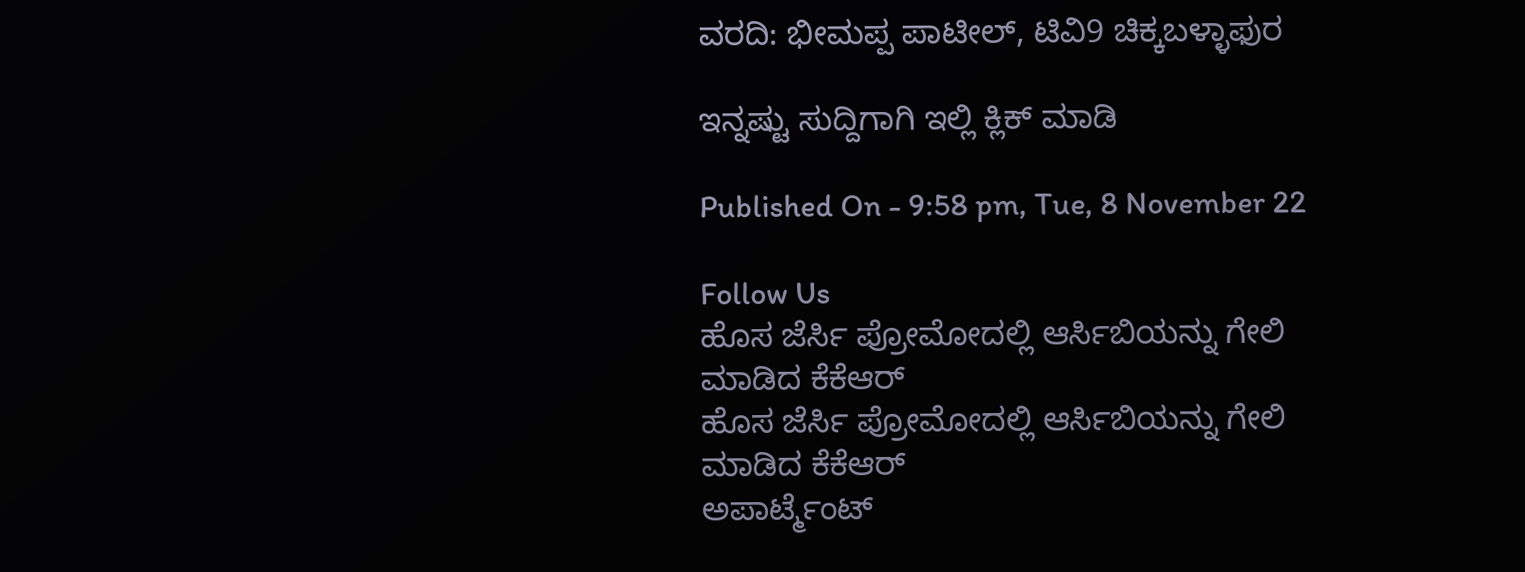ವರದಿ: ಭೀಮಪ್ಪ ಪಾಟೀಲ್, ಟಿವಿ9 ಚಿಕ್ಕಬಳ್ಳಾಫುರ

ಇನ್ನಷ್ಟು ಸುದ್ದಿಗಾಗಿ ಇಲ್ಲಿ ಕ್ಲಿಕ್ ಮಾಡಿ

Published On - 9:58 pm, Tue, 8 November 22

Follow Us
ಹೊಸ ಜೆರ್ಸಿ ಪ್ರೋಮೋದಲ್ಲಿ ಆರ್ಸಿಬಿಯನ್ನು ಗೇಲಿ ಮಾಡಿದ ಕೆಕೆಆರ್
ಹೊಸ ಜೆರ್ಸಿ ಪ್ರೋಮೋದಲ್ಲಿ ಆರ್ಸಿಬಿಯನ್ನು ಗೇಲಿ ಮಾಡಿದ ಕೆಕೆಆರ್
ಅಪಾರ್ಟ್ಮೆಂಟ್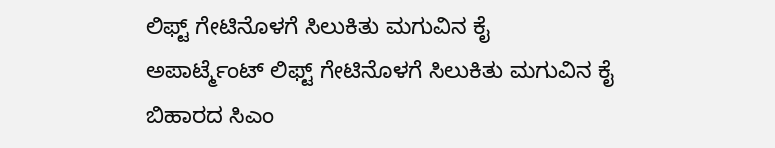ಲಿಫ್ಟ್ ಗೇಟಿನೊಳಗೆ ಸಿಲುಕಿತು ಮಗುವಿನ ಕೈ
ಅಪಾರ್ಟ್ಮೆಂಟ್ ಲಿಫ್ಟ್ ಗೇಟಿನೊಳಗೆ ಸಿಲುಕಿತು ಮಗುವಿನ ಕೈ
ಬಿಹಾರದ ಸಿಎಂ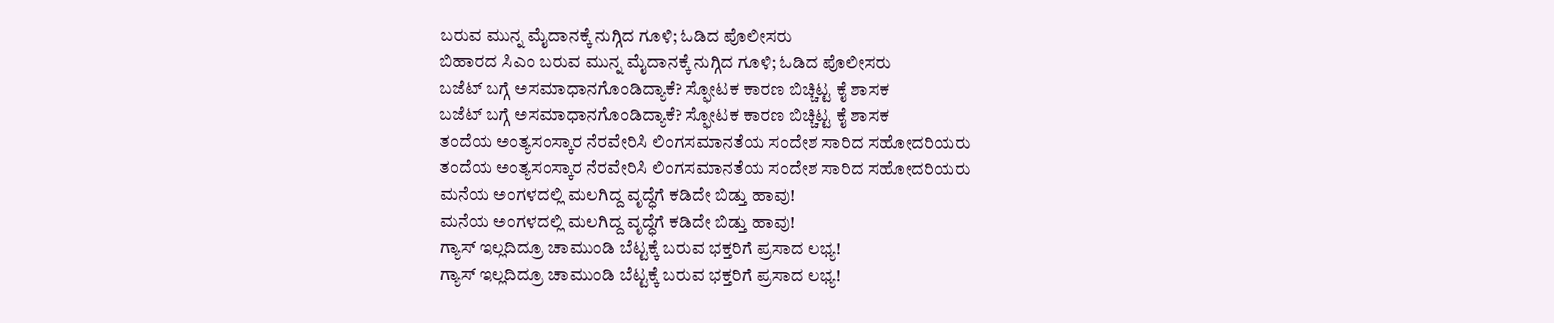ಬರುವ ಮುನ್ನ ಮೈದಾನಕ್ಕೆ ನುಗ್ಗಿದ ಗೂಳಿ; ಓಡಿದ ಪೊಲೀಸರು
ಬಿಹಾರದ ಸಿಎಂ ಬರುವ ಮುನ್ನ ಮೈದಾನಕ್ಕೆ ನುಗ್ಗಿದ ಗೂಳಿ; ಓಡಿದ ಪೊಲೀಸರು
ಬಜೆಟ್ ಬಗ್ಗೆ ಅಸಮಾಧಾನಗೊಂಡಿದ್ಯಾಕೆ? ಸ್ಫೋಟಕ ಕಾರಣ ಬಿಚ್ಚಿಟ್ಟ ಕೈ ಶಾಸಕ
ಬಜೆಟ್ ಬಗ್ಗೆ ಅಸಮಾಧಾನಗೊಂಡಿದ್ಯಾಕೆ? ಸ್ಫೋಟಕ ಕಾರಣ ಬಿಚ್ಚಿಟ್ಟ ಕೈ ಶಾಸಕ
ತಂದೆಯ ಅಂತ್ಯಸಂಸ್ಕಾರ ನೆರವೇರಿಸಿ ಲಿಂಗಸಮಾನತೆಯ ಸಂದೇಶ ಸಾರಿದ ಸಹೋದರಿಯರು
ತಂದೆಯ ಅಂತ್ಯಸಂಸ್ಕಾರ ನೆರವೇರಿಸಿ ಲಿಂಗಸಮಾನತೆಯ ಸಂದೇಶ ಸಾರಿದ ಸಹೋದರಿಯರು
ಮನೆಯ ಅಂಗಳದಲ್ಲಿ ಮಲಗಿದ್ದ ವೃದ್ಧೆಗೆ ಕಡಿದೇ ಬಿಡ್ತು ಹಾವು!
ಮನೆಯ ಅಂಗಳದಲ್ಲಿ ಮಲಗಿದ್ದ ವೃದ್ಧೆಗೆ ಕಡಿದೇ ಬಿಡ್ತು ಹಾವು!
ಗ್ಯಾಸ್ ಇಲ್ಲದಿದ್ರೂ ಚಾಮುಂಡಿ ಬೆಟ್ಟಕ್ಕೆ ಬರುವ ಭಕ್ತರಿಗೆ ಪ್ರಸಾದ ಲಭ್ಯ!
ಗ್ಯಾಸ್ ಇಲ್ಲದಿದ್ರೂ ಚಾಮುಂಡಿ ಬೆಟ್ಟಕ್ಕೆ ಬರುವ ಭಕ್ತರಿಗೆ ಪ್ರಸಾದ ಲಭ್ಯ!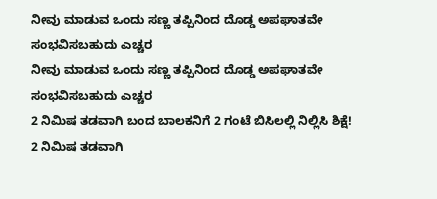ನೀವು ಮಾಡುವ ಒಂದು ಸಣ್ಣ ತಪ್ಪಿನಿಂದ ದೊಡ್ಡ ಅಪಘಾತವೇ ಸಂಭವಿಸಬಹುದು ಎಚ್ಚರ
ನೀವು ಮಾಡುವ ಒಂದು ಸಣ್ಣ ತಪ್ಪಿನಿಂದ ದೊಡ್ಡ ಅಪಘಾತವೇ ಸಂಭವಿಸಬಹುದು ಎಚ್ಚರ
2 ನಿಮಿಷ ತಡವಾಗಿ ಬಂದ ಬಾಲಕನಿಗೆ 2 ಗಂಟೆ ಬಿಸಿಲಲ್ಲಿ ನಿಲ್ಲಿಸಿ ಶಿಕ್ಷೆ!
2 ನಿಮಿಷ ತಡವಾಗಿ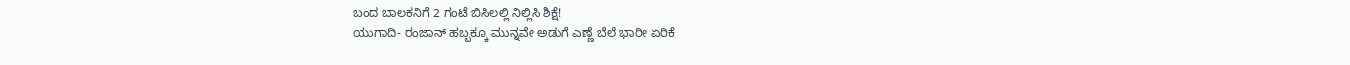ಬಂದ ಬಾಲಕನಿಗೆ 2 ಗಂಟೆ ಬಿಸಿಲಲ್ಲಿ ನಿಲ್ಲಿಸಿ ಶಿಕ್ಷೆ!
ಯುಗಾದಿ- ರಂಜಾನ್ ಹಬ್ಬಕ್ಕೂ ಮುನ್ನವೇ ಅಡುಗೆ ಎಣ್ಣೆ ಬೆಲೆ ಭಾರೀ ಏರಿಕೆ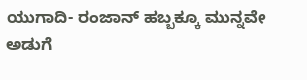ಯುಗಾದಿ- ರಂಜಾನ್ ಹಬ್ಬಕ್ಕೂ ಮುನ್ನವೇ ಅಡುಗೆ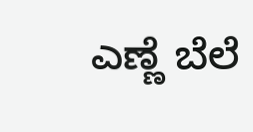ಎಣ್ಣೆ ಬೆಲೆ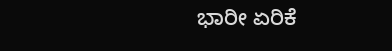ಭಾರೀ ಏರಿಕೆ